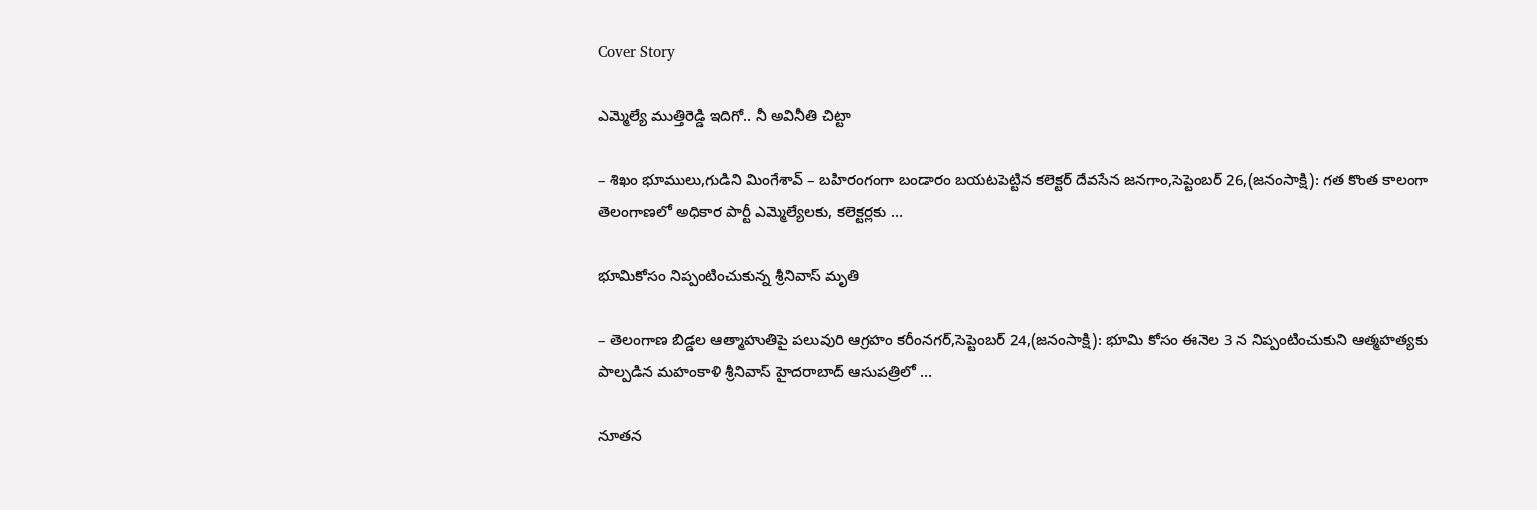Cover Story

ఎమ్మెల్యే ముత్తిరెడ్డి ఇదిగో.. నీ అవినీతి చిట్టా

– శిఖం భూములు,గుడిని మింగేశావ్‌ – బహిరంగంగా బండారం బయటపెట్టిన కలెక్టర్‌ దేవసేన జనగాం,సెప్టెంబర్‌ 26,(జనంసాక్షి): గత కొంత కాలంగా తెలంగాణలో అధికార పార్టీ ఎమ్మెల్యేలకు, కలెక్టర్లకు …

భూమికోసం నిప్పంటించుకున్న శ్రీనివాస్‌ మృతి

– తెలంగాణ బిడ్డల ఆత్మాహుతిపై పలువురి ఆగ్రహం కరీంనగర్‌,సెప్టెంబర్‌ 24,(జనంసాక్షి): భూమి కోసం ఈనెల 3 న నిప్పంటించుకుని ఆత్మహత్యకు పాల్పడిన మహంకాళి శ్రీనివాస్‌ హైదరాబాద్‌ ఆసుపత్రిలో …

నూతన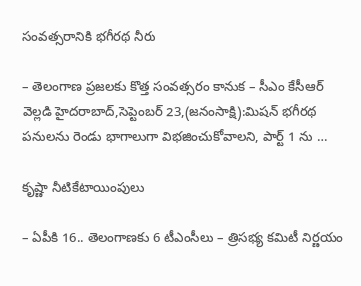సంవత్సరానికి భగీరథ నీరు

– తెలంగాణ ప్రజలకు కొత్త సంవత్సరం కానుక – సీఎం కేసీఆర్‌ వెల్లడి హైదరాబాద్‌,సెప్టెంబర్‌ 23,(జనంసాక్షి):మిషన్‌ భగీరథ పనులను రెండు భాగాలుగా విభజించుకోవాలని, పార్ట్‌ 1 ను …

కృష్ణా నీటికేటాయింపులు

– ఏపీకి 16.. తెలంగాణకు 6 టీఎంసీలు – త్రిసభ్య కమిటీ నిర్ణయం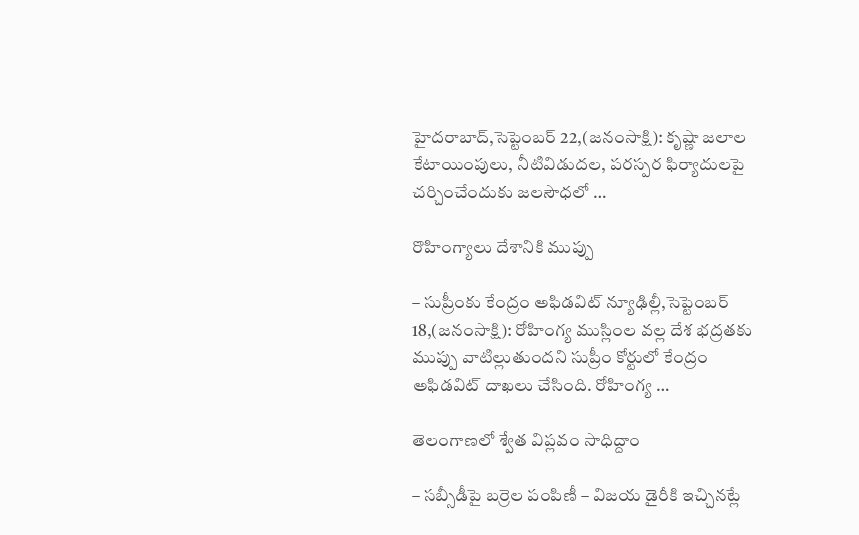హైదరాబాద్‌,సెప్టెంబర్‌ 22,(జనంసాక్షి): కృష్ణా జలాల కేటాయింపులు, నీటివిడుదల, పరస్పర ఫిర్యాదులపై చర్చించేందుకు జలసౌధలో …

రొహింగ్యాలు దేశానికి ముప్పు

– సుప్రీంకు కేంద్రం అఫిడవిట్‌ న్యూఢిల్లీ,సెప్టెంబర్‌ 18,(జనంసాక్షి): రోహింగ్య ముస్లింల వల్ల దేశ భద్రతకు ముప్పు వాటిల్లుతుందని సుప్రీం కోర్టులో కేంద్రం అఫిడవిట్‌ దాఖలు చేసింది. రోహింగ్య …

తెలంగాణలో శ్వేత విప్లవం సాధిద్దాం

– సబ్సీడీపై బర్రెల పంపిణీ – విజయ డైరీకి ఇచ్చినట్లే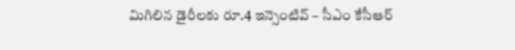మిగిలిన డైరీలకు రూ.4 ఇన్సెంటివ్‌ – సీఎం కేసీఆర్‌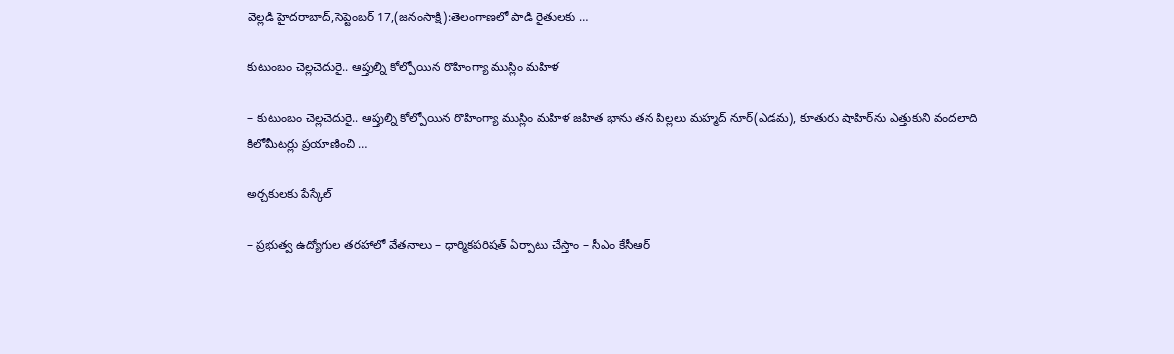వెల్లడి హైదరాబాద్‌,సెప్టెంబర్‌ 17,(జనంసాక్షి):తెలంగాణలో పాడి రైతులకు …

కుటుంబం చెల్లచెదురై.. ఆప్తుల్ని కోల్పోయిన రొహింగ్యా ముస్లిం మహిళ

– కుటుంబం చెల్లచెదురై.. ఆప్తుల్ని కోల్పోయిన రొహింగ్యా ముస్లిం మహిళ జహిత భాను తన పిల్లలు మహ్మద్‌ నూర్‌(ఎడమ), కూతురు షాహిర్‌ను ఎత్తుకుని వందలాది కిలోమీటర్లు ప్రయాణించి …

అర్చకులకు పేస్కేల్‌

– ప్రభుత్వ ఉద్యోగుల తరహాలో వేతనాలు – ధార్మికపరిషత్‌ ఏర్పాటు చేస్తాం – సీఎం కేసీఆర్‌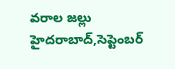వరాల జల్లు హైదరాబాద్‌,సెప్టెంబర్‌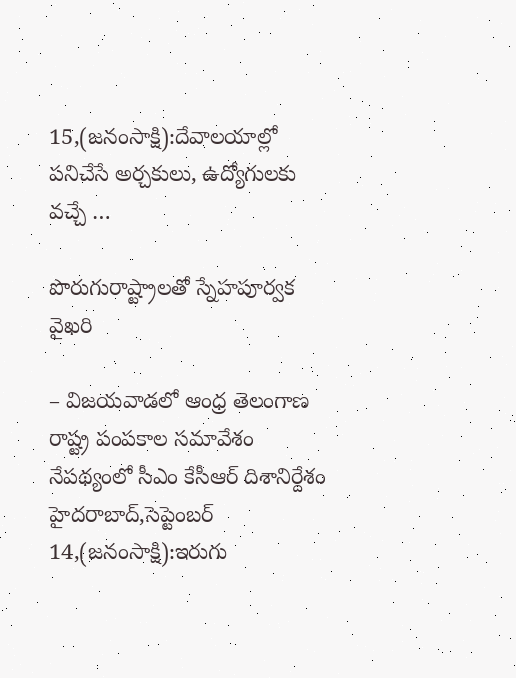15,(జనంసాక్షి):దేవాలయాల్లో పనిచేసే అర్చకులు, ఉద్యోగులకు వచ్చే …

పొరుగురాష్ట్రాలతో స్నేహపూర్వక వైఖరి

– విజయవాడలో ఆంధ్ర తెలంగాణ రాష్ట్ర పంపకాల సమావేశం నేపథ్యంలో సీఎం కేసీఆర్‌ దిశానిర్దేశం హైదరాబాద్‌,సెప్టెంబర్‌ 14,(జనంసాక్షి):ఇరుగు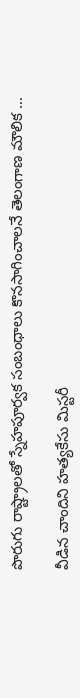పొరుగు రాష్ట్రాలతో స్నేహపూర్వక సంబంధాలు కొనసాగించాలనే తెలంగాణ మౌలిక …

వీడిన చాందిని హత్యకేసు మిస్టరీ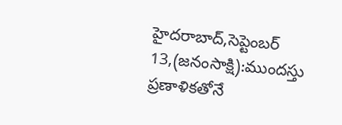హైదరాబాద్‌,సెప్టెంబర్‌ 13,(జనంసాక్షి):ముందస్తు ప్రణాళికతోనే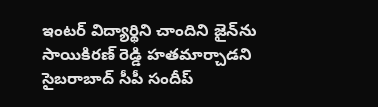ఇంటర్‌ విద్యార్థిని చాందిని జైన్‌ను సాయికిరణ్‌ రెడ్డి హతమార్చాడని సైబరాబాద్‌ సీపీ సందీప్‌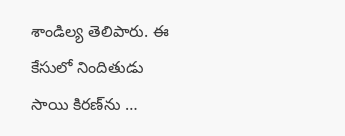శాండిల్య తెలిపారు. ఈ కేసులో నిందితుడు సాయి కిరణ్‌ను …